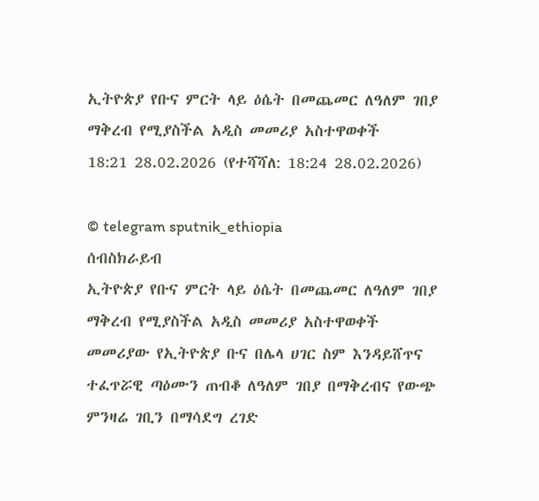ኢትዮጵያ የቡና ምርት ላይ ዕሴት በመጨመር ለዓለም ገበያ ማቅረብ የሚያስችል አዲስ መመሪያ አስተዋወቀች
18:21 28.02.2026 (የተሻሻለ: 18:24 28.02.2026)

© telegram sputnik_ethiopia
ሰብስክራይብ
ኢትዮጵያ የቡና ምርት ላይ ዕሴት በመጨመር ለዓለም ገበያ ማቅረብ የሚያስችል አዲስ መመሪያ አስተዋወቀች
መመሪያው የኢትዮጵያ ቡና በሌላ ሀገር ስም እንዳይሸጥና ተፈጥሯዊ ጣዕሙን ጠብቆ ለዓለም ገበያ በማቅረብና የውጭ ምንዛሬ ገቢን በማሳደግ ረገድ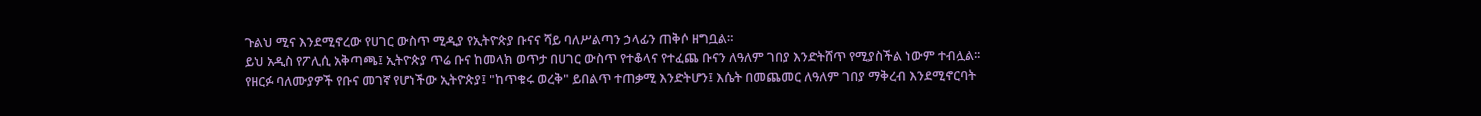ጉልህ ሚና እንደሚኖረው የሀገር ውስጥ ሚዲያ የኢትዮጵያ ቡናና ሻይ ባለሥልጣን ኃላፊን ጠቅሶ ዘግቧል።
ይህ አዲስ የፖሊሲ አቅጣጫ፤ ኢትዮጵያ ጥሬ ቡና ከመላክ ወጥታ በሀገር ውስጥ የተቆላና የተፈጨ ቡናን ለዓለም ገበያ እንድትሸጥ የሚያስችል ነውም ተብሏል፡፡
የዘርፉ ባለሙያዎች የቡና መገኛ የሆነችው ኢትዮጵያ፤ "ከጥቁሩ ወረቅ" ይበልጥ ተጠቃሚ እንድትሆን፤ እሴት በመጨመር ለዓለም ገበያ ማቅረብ እንደሚኖርባት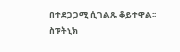በተደጋጋሚ ሲገልጹ ቆይተዋል፡፡
ስፑትኒክ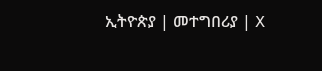ኢትዮጵያ | መተግበሪያ | X